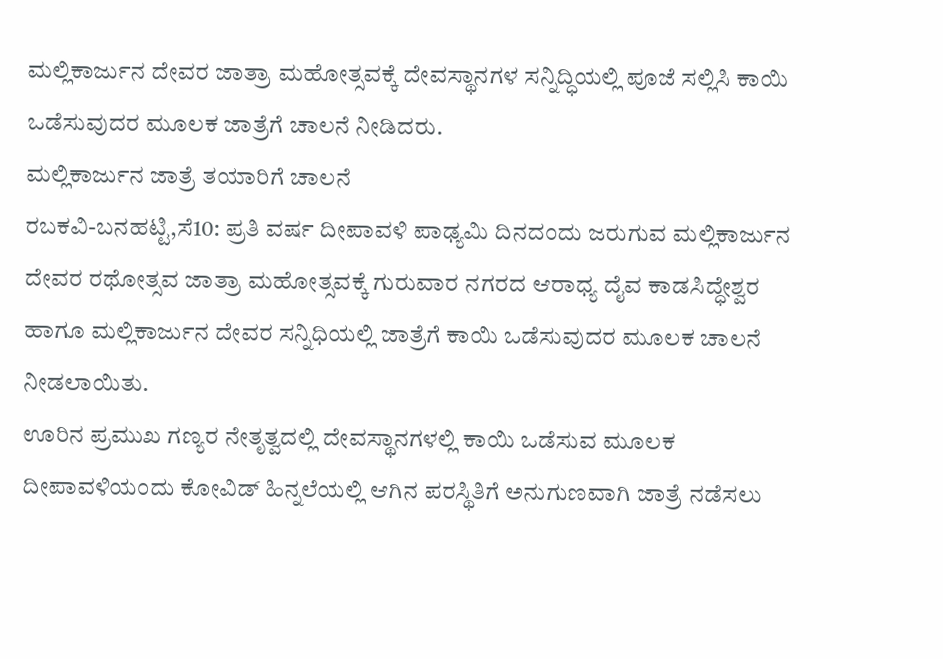ಮಲ್ಲಿಕಾರ್ಜುನ ದೇವರ ಜಾತ್ರಾ ಮಹೋತ್ಸವಕ್ಕೆ ದೇವಸ್ಥಾನಗಳ ಸನ್ನಿದ್ಧಿಯಲ್ಲಿ ಪೂಜೆ ಸಲ್ಲಿಸಿ ಕಾಯಿ ಒಡೆಸುವುದರ ಮೂಲಕ ಜಾತ್ರೆಗೆ ಚಾಲನೆ ನೀಡಿದರು.
ಮಲ್ಲಿಕಾರ್ಜುನ ಜಾತ್ರೆ ತಯಾರಿಗೆ ಚಾಲನೆ
ರಬಕವಿ-ಬನಹಟ್ಟಿ,ಸೆ10: ಪ್ರತಿ ವರ್ಷ ದೀಪಾವಳಿ ಪಾಢ್ಯಮಿ ದಿನದಂದು ಜರುಗುವ ಮಲ್ಲಿಕಾರ್ಜುನ ದೇವರ ರಥೋತ್ಸವ ಜಾತ್ರಾ ಮಹೋತ್ಸವಕ್ಕೆ ಗುರುವಾರ ನಗರದ ಆರಾಧ್ಯ ದೈವ ಕಾಡಸಿದ್ಧೇಶ್ವರ ಹಾಗೂ ಮಲ್ಲಿಕಾರ್ಜುನ ದೇವರ ಸನ್ನಿಧಿಯಲ್ಲಿ ಜಾತ್ರೆಗೆ ಕಾಯಿ ಒಡೆಸುವುದರ ಮೂಲಕ ಚಾಲನೆ ನೀಡಲಾಯಿತು.
ಊರಿನ ಪ್ರಮುಖ ಗಣ್ಯರ ನೇತೃತ್ವದಲ್ಲಿ ದೇವಸ್ಥಾನಗಳಲ್ಲಿ ಕಾಯಿ ಒಡೆಸುವ ಮೂಲಕ ದೀಪಾವಳಿಯಂದು ಕೋವಿಡ್ ಹಿನ್ನಲೆಯಲ್ಲಿ ಆಗಿನ ಪರಸ್ಥಿತಿಗೆ ಅನುಗುಣವಾಗಿ ಜಾತ್ರೆ ನಡೆಸಲು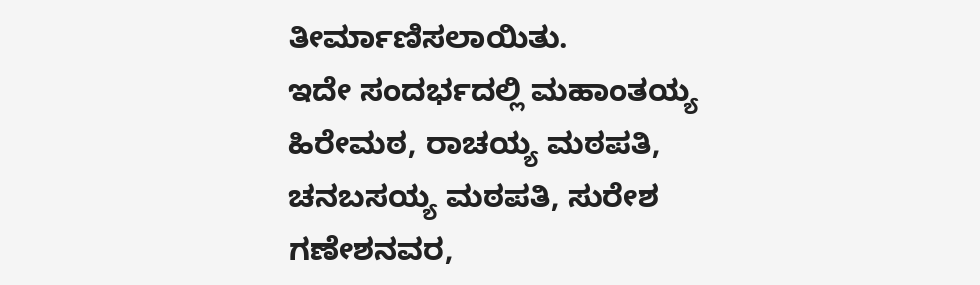ತೀರ್ಮಾಣಿಸಲಾಯಿತು.
ಇದೇ ಸಂದರ್ಭದಲ್ಲಿ ಮಹಾಂತಯ್ಯ ಹಿರೇಮಠ, ರಾಚಯ್ಯ ಮಠಪತಿ, ಚನಬಸಯ್ಯ ಮಠಪತಿ, ಸುರೇಶ ಗಣೇಶನವರ,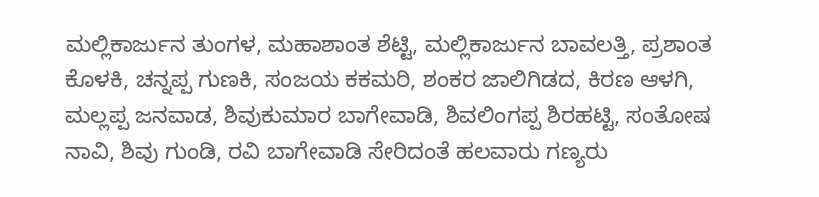ಮಲ್ಲಿಕಾರ್ಜುನ ತುಂಗಳ, ಮಹಾಶಾಂತ ಶೆಟ್ಟಿ, ಮಲ್ಲಿಕಾರ್ಜುನ ಬಾವಲತ್ತಿ, ಪ್ರಶಾಂತ ಕೊಳಕಿ, ಚನ್ನಪ್ಪ ಗುಣಕಿ, ಸಂಜಯ ಕಕಮರಿ, ಶಂಕರ ಜಾಲಿಗಿಡದ, ಕಿರಣ ಆಳಗಿ, ಮಲ್ಲಪ್ಪ ಜನವಾಡ, ಶಿವುಕುಮಾರ ಬಾಗೇವಾಡಿ, ಶಿವಲಿಂಗಪ್ಪ ಶಿರಹಟ್ಟಿ, ಸಂತೋಷ ನಾವಿ, ಶಿವು ಗುಂಡಿ, ರವಿ ಬಾಗೇವಾಡಿ ಸೇರಿದಂತೆ ಹಲವಾರು ಗಣ್ಯರು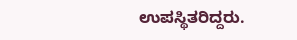ಉಪಸ್ಥಿತರಿದ್ದರು.